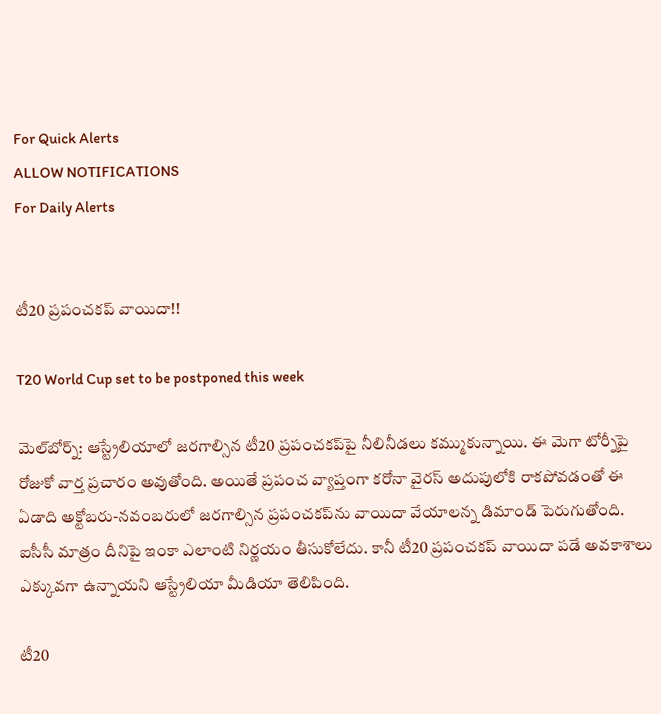For Quick Alerts
ALLOW NOTIFICATIONS
For Daily Alerts


టీ20 ప్రపంచకప్‌ వాయిదా!!

T20 World Cup set to be postponed this week

మెల్‌బోర్న్‌: ఆస్ట్రేలియాలో జరగాల్సిన టీ20 ప్రపంచకప్‌పై నీలినీడలు కమ్ముకున్నాయి. ఈ మెగా టోర్నీపై రోజుకో వార్త ప్రచారం అవుతోంది. అయితే ప్రపంచ వ్యాప్తంగా కరోనా వైరస్‌ అదుపులోకి రాకపోవడంతో ఈ ఏడాది అక్టోబరు-నవంబరులో జరగాల్సిన ప్రపంచకప్‌ను వాయిదా వేయాలన్న డిమాండ్‌ పెరుగుతోంది. ఐసీసీ మాత్రం దీనిపై ఇంకా ఎలాంటి నిర్ణయం తీసుకోలేదు. కానీ టీ20 ప్రపంచకప్‌ వాయిదా పడే అవకాశాలు ఎక్కువగా ఉన్నాయని ఆస్ట్రేలియా మీడియా తెలిపింది.

టీ20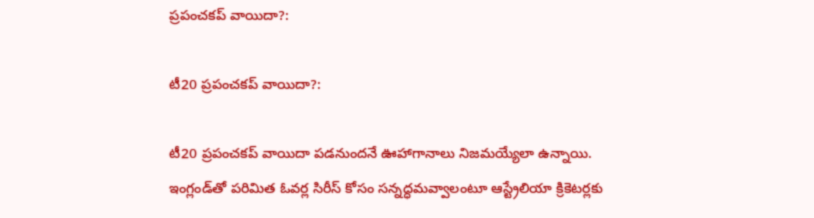ప్రపంచకప్‌ వాయిదా?:

టీ20 ప్రపంచకప్‌ వాయిదా?:

టీ20 ప్రపంచకప్‌ వాయిదా పడనుందనే ఊహాగానాలు నిజమయ్యేలా ఉన్నాయి. ఇంగ్లండ్‌తో పరిమిత ఓవర్ల సిరీస్‌ కోసం సన్నద్ధమవ్వాలంటూ ఆస్ట్రేలియా క్రికెటర్లకు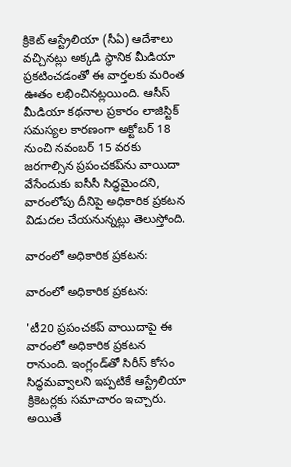క్రికెట్‌ ఆస్ట్రేలియా (సీఏ) ఆదేశాలు వచ్చినట్లు అక్కడి స్థానిక మీడియా ప్రకటించడంతో ఈ వార్తలకు మరింత ఊతం లభించినట్లయింది. ఆసీస్‌ మీడియా కథనాల ప్రకారం లాజిస్టిక్‌ సమస్యల కారణంగా అక్టోబర్‌ 18 నుంచి నవంబర్‌ 15 వరకు జరగాల్సిన ప్రపంచకప్‌ను‌ వాయిదా వేసేందుకు ఐసీసీ సిద్ధమైందని, వారంలోపు దీనిపై అధికారిక ప్రకటన విడుదల చేయనున్నట్లు తెలుస్తోంది.

వారంలో అధికారిక ప్రకటన:

వారంలో అధికారిక ప్రకటన:

'టీ20 ప్రపంచకప్‌ వాయిదాపై ఈ వారంలో అధికారిక ప్రకటన రానుంది. ఇంగ్లండ్‌తో సిరీస్‌ కోసం సిద్ధమవ్వాలని ఇప్పటికే ఆస్ట్రేలియా క్రికెటర్లకు సమాచారం ఇచ్చారు. అయితే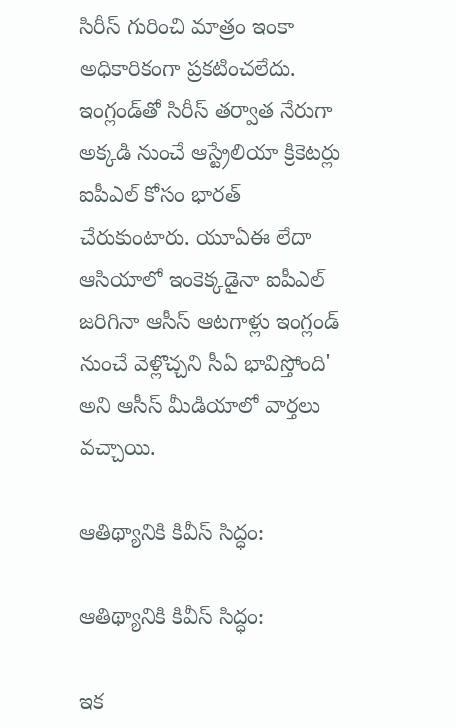సిరీస్‌ గురించి మాత్రం ఇంకా అధికారికంగా ప్రకటించలేదు. ఇంగ్లండ్‌తో సిరీస్‌ తర్వాత నేరుగా అక్కడి నుంచే ఆస్ట్రేలియా క్రికెటర్లు ఐపీఎల్‌ కోసం భారత్‌ చేరుకుంటారు. యూఏఈ లేదా ఆసియాలో ఇంకెక్కడైనా ఐపీఎల్‌ జరిగినా ఆసీస్‌ ఆటగాళ్లు ఇంగ్లండ్‌ నుంచే వెళ్లొచ్చని సీఏ భావిస్తోంది' అని ఆసీస్ మీడియాలో వార్తలు వచ్చాయి.

ఆతిథ్యానికి కివీస్ సిద్ధం:

ఆతిథ్యానికి కివీస్ సిద్ధం:

ఇక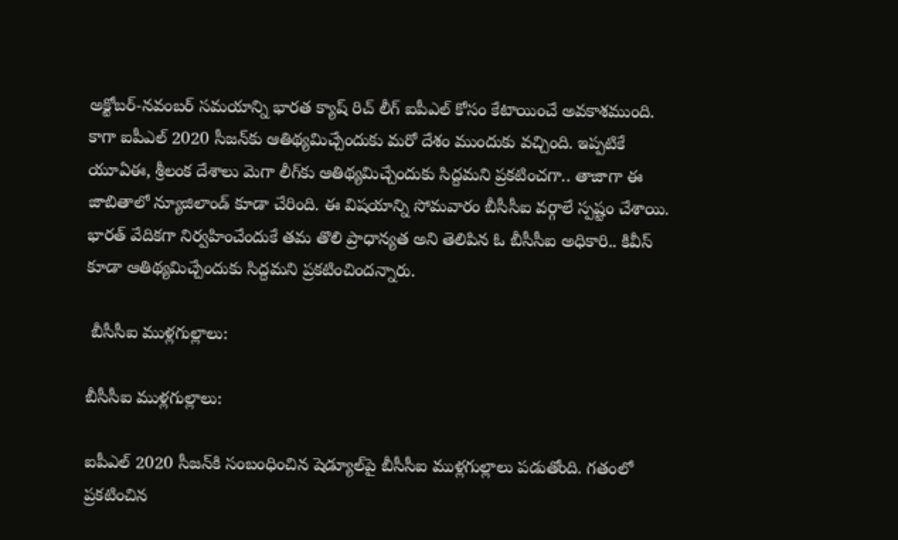అక్టోబర్‌-నవంబర్‌ సమయాన్ని భారత క్యాష్ రిచ్ లీగ్ ఐపీఎల్‌ కోసం కేటాయించే అవకాశముంది. కాగా ఐపీఎల్ 2020 సీజన్‌కు ఆతిథ్యమిచ్చేందుకు మరో దేశం ముందుకు వచ్చింది. ఇప్పటికే యూఏఈ, శ్రీలంక దేశాలు మెగా లీగ్‌కు ఆతిథ్యమిచ్చేందుకు సిద్దమని ప్రకటించగా.. తాజాగా ఈ జాబితాలో న్యూజిలాండ్ కూడా చేరింది. ఈ విషయాన్ని సోమవారం బీసీసీఐ వర్గాలే స్పష్టం చేశాయి. భారత్ వేదికగా నిర్వహించేందుకే తమ తొలి ప్రాధాన్యత అని తెలిపిన ఓ బీసీసీఐ అధికారి.. కివీస్ కూడా ఆతిథ్యమిచ్చేందుకు సిద్దమని ప్రకటించిందన్నారు.

 బీసీసీఐ ముళ్లగుల్లాలు:

బీసీసీఐ ముళ్లగుల్లాలు:

ఐపీఎల్ 2020 సీజన్‌కి సంబంధించిన షెడ్యూల్‌పై బీసీసీఐ ముళ్లగుల్లాలు పడుతోంది. గతంలో ప్రకటించిన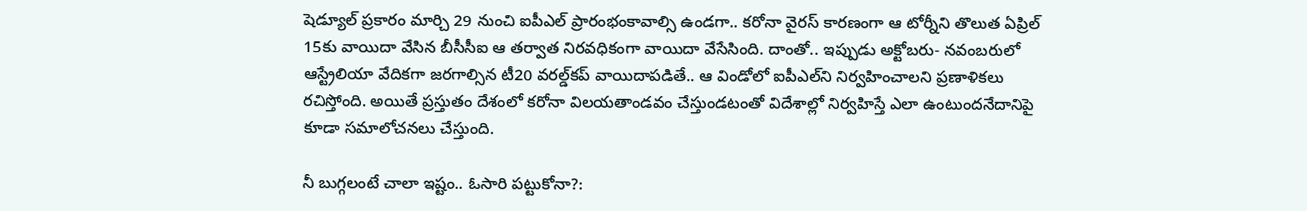షెడ్యూల్ ప్రకారం మార్చి 29 నుంచి ఐపీఎల్ ప్రారంభంకావాల్సి ఉండగా.. కరోనా వైరస్ కారణంగా ఆ టోర్నీని తొలుత ఏప్రిల్ 15కు వాయిదా వేసిన బీసీసీఐ ఆ తర్వాత నిరవధికంగా వాయిదా వేసేసింది. దాంతో.. ఇప్పుడు అక్టోబరు- నవంబరులో ఆస్ట్రేలియా వేదికగా జరగాల్సిన టీ20 వరల్డ్‌కప్ వాయిదాపడితే.. ఆ విండోలో ఐపీఎల్‌ని నిర్వహించాలని ప్రణాళికలు రచిస్తోంది. అయితే ప్రస్తుతం దేశంలో కరోనా విలయతాండవం చేస్తుండటంతో విదేశాల్లో నిర్వహిస్తే ఎలా ఉంటుందనేదానిపై కూడా సమాలోచనలు చేస్తుంది.

నీ బుగ్గలంటే చాలా ఇష్టం.. ఓసారి పట్టుకోనా?: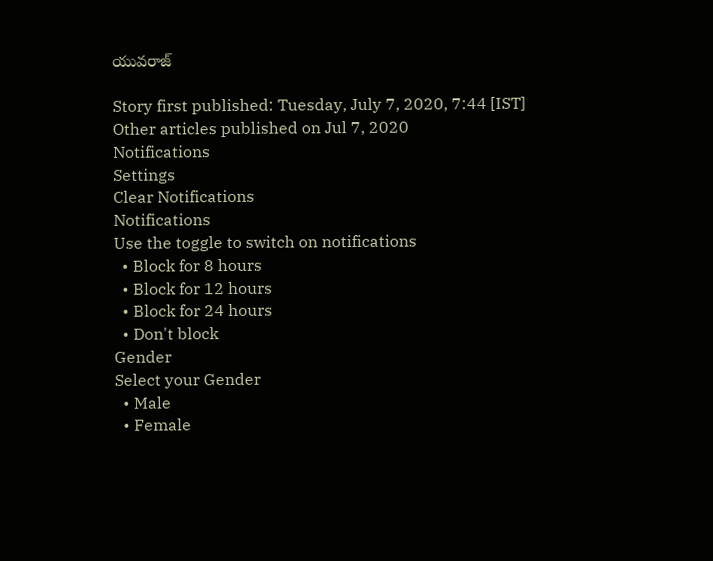యువరాజ్

Story first published: Tuesday, July 7, 2020, 7:44 [IST]
Other articles published on Jul 7, 2020
Notifications
Settings
Clear Notifications
Notifications
Use the toggle to switch on notifications
  • Block for 8 hours
  • Block for 12 hours
  • Block for 24 hours
  • Don't block
Gender
Select your Gender
  • Male
  • Female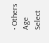• Others
Age
Select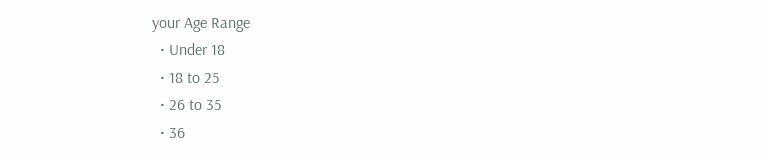your Age Range
  • Under 18
  • 18 to 25
  • 26 to 35
  • 36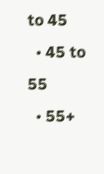to 45
  • 45 to 55
  • 55+